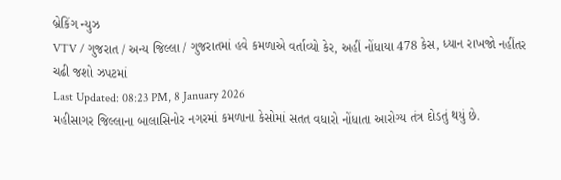બ્રેકિંગ ન્યુઝ
VTV / ગુજરાત / અન્ય જિલ્લા / ગુજરાતમાં હવે કમળાએ વર્તાવ્યો કેર, અહીં નોંધાયા 478 કેસ, ધ્યાન રાખજો નહીંતર ચઢી જશો ઝપટમાં
Last Updated: 08:23 PM, 8 January 2026
મહીસાગર જિલ્લાના બાલાસિનોર નગરમાં કમળાના કેસોમાં સતત વધારો નોંધાતા આરોગ્ય તંત્ર દોડતું થયું છે.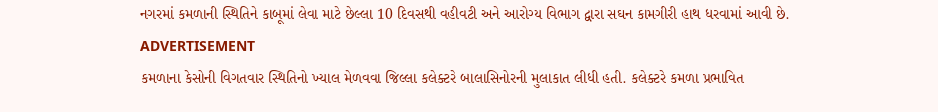નગરમાં કમળાની સ્થિતિને કાબૂમાં લેવા માટે છેલ્લા 10 દિવસથી વહીવટી અને આરોગ્ય વિભાગ દ્વારા સઘન કામગીરી હાથ ધરવામાં આવી છે.
ADVERTISEMENT
કમળાના કેસોની વિગતવાર સ્થિતિનો ખ્યાલ મેળવવા જિલ્લા કલેક્ટરે બાલાસિનોરની મુલાકાત લીધી હતી. કલેક્ટરે કમળા પ્રભાવિત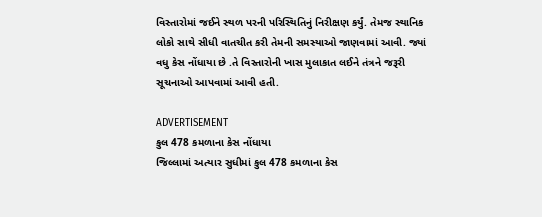વિસ્તારોમાં જઈને સ્થળ પરની પરિસ્થિતિનું નિરીક્ષણ કર્યું. તેમજ સ્થાનિક લોકો સાથે સીધી વાતચીત કરી તેમની સમસ્યાઓ જાણવામાં આવી. જ્યાં વધુ કેસ નોંધાયા છે .તે વિસ્તારોની ખાસ મુલાકાત લઈને તંત્રને જરૂરી સૂચનાઓ આપવામાં આવી હતી.

ADVERTISEMENT
કુલ 478 કમળાના કેસ નોંધાયા
જિલ્લામાં અત્યાર સુધીમાં કુલ 478 કમળાના કેસ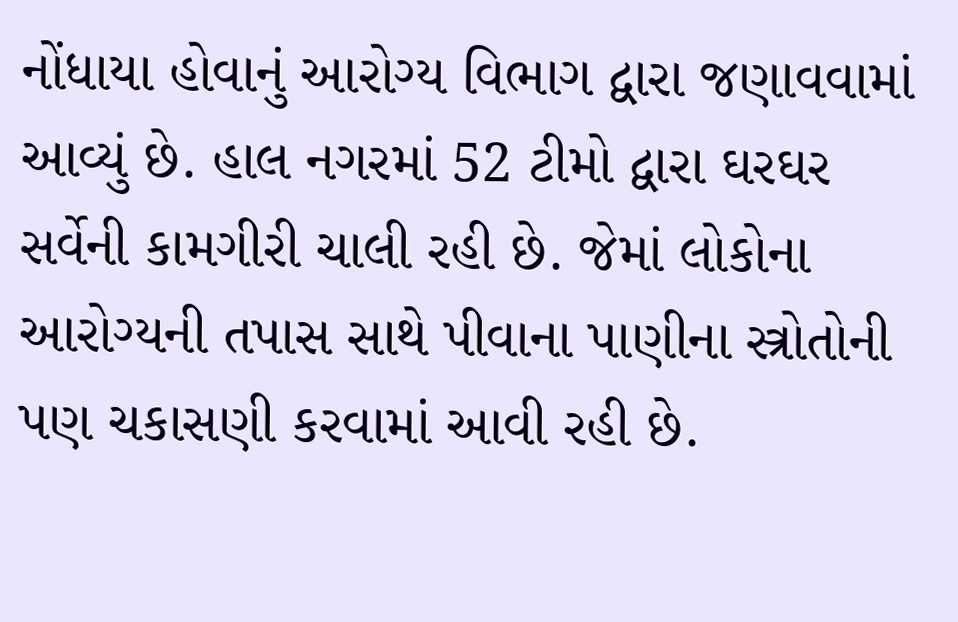નોંધાયા હોવાનું આરોગ્ય વિભાગ દ્વારા જણાવવામાં આવ્યું છે. હાલ નગરમાં 52 ટીમો દ્વારા ઘરઘર સર્વેની કામગીરી ચાલી રહી છે. જેમાં લોકોના આરોગ્યની તપાસ સાથે પીવાના પાણીના સ્ત્રોતોની પણ ચકાસણી કરવામાં આવી રહી છે.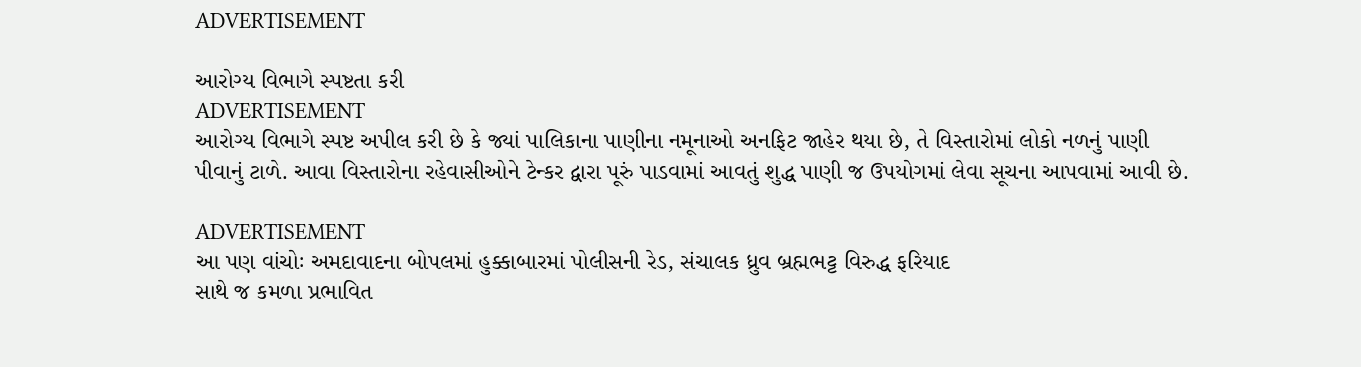ADVERTISEMENT

આરોગ્ય વિભાગે સ્પષ્ટતા કરી
ADVERTISEMENT
આરોગ્ય વિભાગે સ્પષ્ટ અપીલ કરી છે કે જ્યાં પાલિકાના પાણીના નમૂનાઓ અનફિટ જાહેર થયા છે, તે વિસ્તારોમાં લોકો નળનું પાણી પીવાનું ટાળે. આવા વિસ્તારોના રહેવાસીઓને ટેન્કર દ્વારા પૂરું પાડવામાં આવતું શુદ્ધ પાણી જ ઉપયોગમાં લેવા સૂચના આપવામાં આવી છે.

ADVERTISEMENT
આ પણ વાંચોઃ અમદાવાદના બોપલમાં હુક્કાબારમાં પોલીસની રેડ, સંચાલક ધ્રુવ બ્રહ્મભટ્ટ વિરુદ્ધ ફરિયાદ
સાથે જ કમળા પ્રભાવિત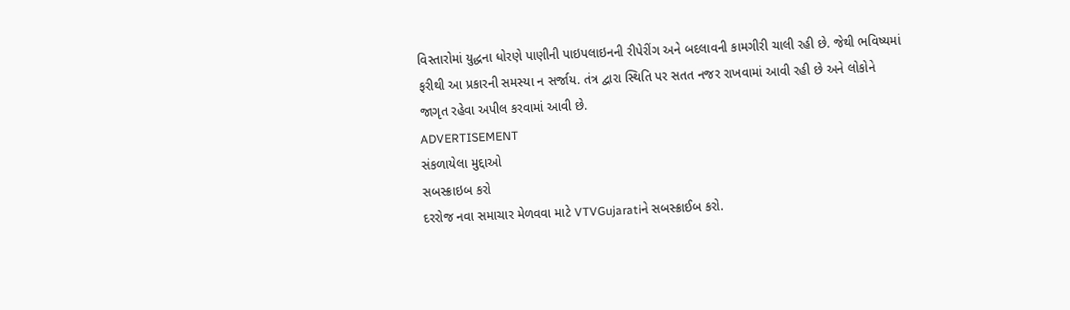વિસ્તારોમાં યુદ્ધના ધોરણે પાણીની પાઇપલાઇનની રીપેરીંગ અને બદલાવની કામગીરી ચાલી રહી છે. જેથી ભવિષ્યમાં ફરીથી આ પ્રકારની સમસ્યા ન સર્જાય. તંત્ર દ્વારા સ્થિતિ પર સતત નજર રાખવામાં આવી રહી છે અને લોકોને જાગૃત રહેવા અપીલ કરવામાં આવી છે.
ADVERTISEMENT
સંકળાયેલા મુદ્દાઓ
સબસ્ક્રાઇબ કરો
દરરોજ નવા સમાચાર મેળવવા માટે VTVGujaratiને સબસ્ક્રાઈબ કરો.